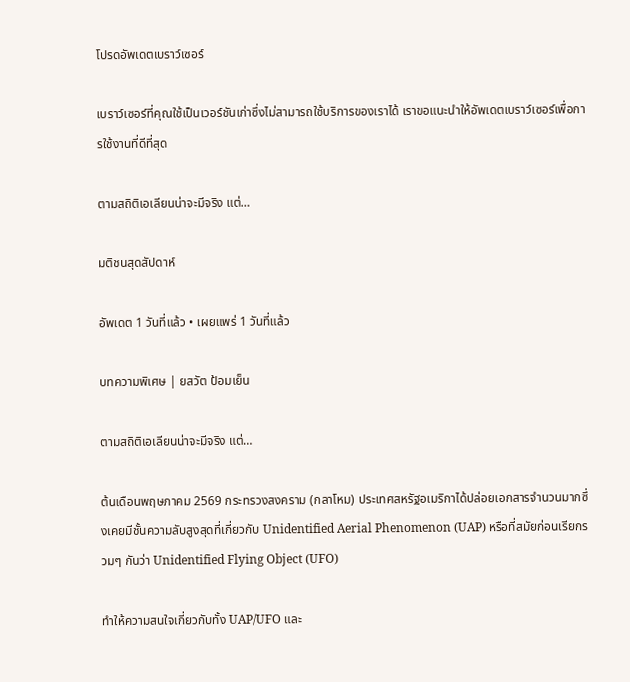โปรดอัพเดตเบราว์เซอร์

เบราว์เซอร์ที่คุณใช้เป็นเวอร์ชันเก่าซึ่งไม่สามารถใช้บริการของเราได้ เราขอแนะนำให้อัพเดตเบราว์เซอร์เพื่อการใช้งานที่ดีที่สุด

ตามสถิติเอเลียนน่าจะมีจริง แต่…

มติชนสุดสัปดาห์

อัพเดต 1 วันที่แล้ว • เผยแพร่ 1 วันที่แล้ว

บทความพิเศษ | ยสวัต ป้อมเย็น

ตามสถิติเอเลียนน่าจะมีจริง แต่…

ต้นเดือนพฤษภาคม 2569 กระทรวงสงคราม (กลาโหม) ประเทศสหรัฐอเมริกาได้ปล่อยเอกสารจำนวนมากซึ่งเคยมีชั้นความลับสูงสุดที่เกี่ยวกับ Unidentified Aerial Phenomenon (UAP) หรือที่สมัยก่อนเรียกรวมๆ กันว่า Unidentified Flying Object (UFO)

ทำให้ความสนใจเกี่ยวกับทั้ง UAP/UFO และ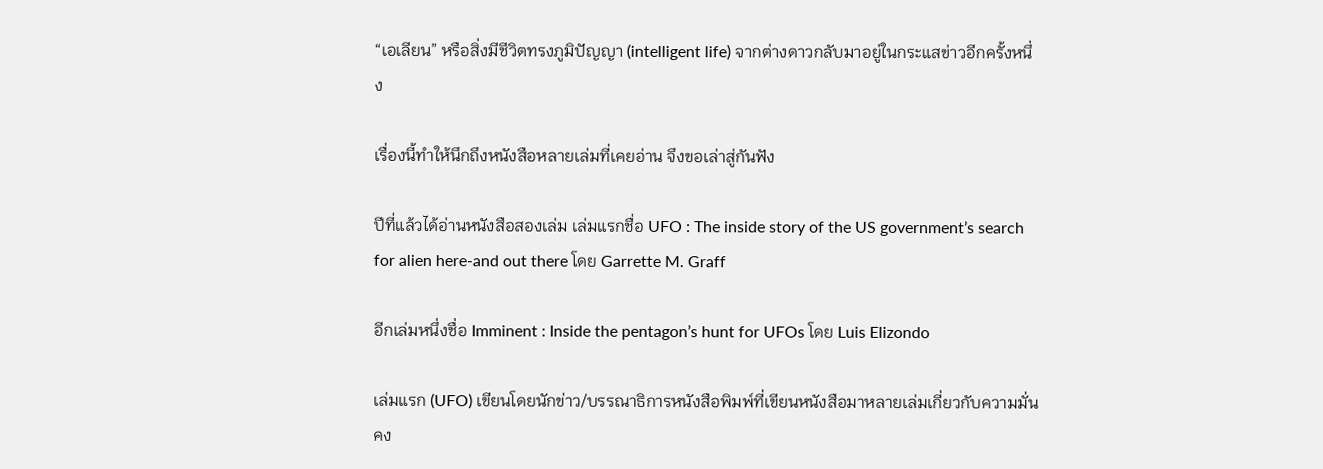“เอเลียน” หรือสิ่งมีชีวิตทรงภูมิปัญญา (intelligent life) จากต่างดาวกลับมาอยู่ในกระแสข่าวอีกครั้งหนึ่ง

เรื่องนี้ทำให้นึกถึงหนังสือหลายเล่มที่เคยอ่าน จึงขอเล่าสู่กันฟัง

ปีที่แล้วได้อ่านหนังสือสองเล่ม เล่มแรกชื่อ UFO : The inside story of the US government’s search for alien here-and out there โดย Garrette M. Graff

อีกเล่มหนึ่งชื่อ Imminent : Inside the pentagon’s hunt for UFOs โดย Luis Elizondo

เล่มแรก (UFO) เขียนโดยนักข่าว/บรรณาธิการหนังสือพิมพ์ที่เขียนหนังสือมาหลายเล่มเกี่ยวกับความมั่นคง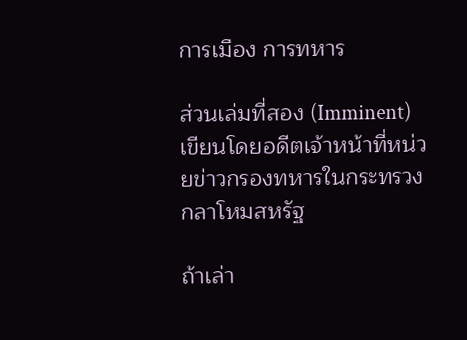การเมือง การทหาร

ส่วนเล่มที่สอง (Imminent) เขียนโดยอดีตเจ้าหน้าที่หน่วยข่าวกรองทหารในกระทรวงกลาโหมสหรัฐ

ถ้าเล่า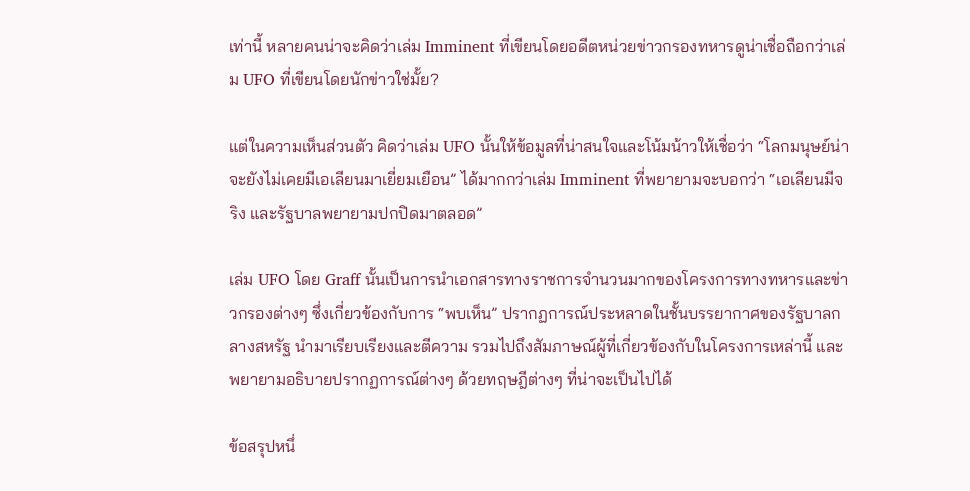เท่านี้ หลายคนน่าจะคิดว่าเล่ม Imminent ที่เขียนโดยอดีตหน่วยข่าวกรองทหารดูน่าเชื่อถือกว่าเล่ม UFO ที่เขียนโดยนักข่าวใช่มั้ย?

แต่ในความเห็นส่วนตัว คิดว่าเล่ม UFO นั้นให้ข้อมูลที่น่าสนใจและโน้มน้าวให้เชื่อว่า “โลกมนุษย์น่าจะยังไม่เคยมีเอเลียนมาเยี่ยมเยือน” ได้มากกว่าเล่ม Imminent ที่พยายามจะบอกว่า “เอเลียนมีจริง และรัฐบาลพยายามปกปิดมาตลอด”

เล่ม UFO โดย Graff นั้นเป็นการนำเอกสารทางราชการจำนวนมากของโครงการทางทหารและข่าวกรองต่างๆ ซึ่งเกี่ยวข้องกับการ “พบเห็น” ปรากฏการณ์ประหลาดในชั้นบรรยากาศของรัฐบาลกลางสหรัฐ นำมาเรียบเรียงและตีความ รวมไปถึงสัมภาษณ์ผู้ที่เกี่ยวข้องกับในโครงการเหล่านี้ และพยายามอธิบายปรากฏการณ์ต่างๆ ด้วยทฤษฎีต่างๆ ที่น่าจะเป็นไปได้

ข้อสรุปหนึ่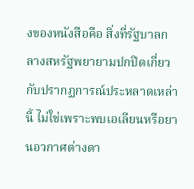งของหนังสือคือ สิ่งที่รัฐบาลกลางสหรัฐพยายามปกปิดเกี่ยวกับปรากฏการณ์ประหลาดเหล่านี้ ไม่ใช่เพราะพบเอเลียนหรือยานอวกาศต่างดา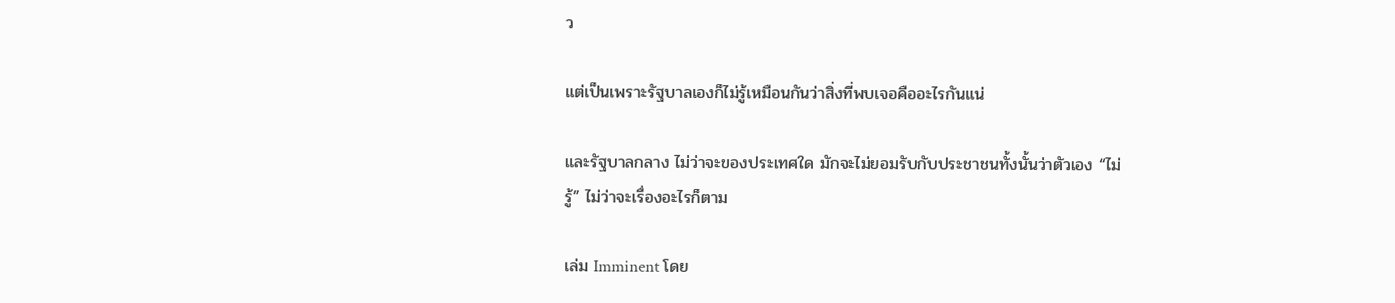ว

แต่เป็นเพราะรัฐบาลเองก็ไม่รู้เหมือนกันว่าสิ่งที่พบเจอคืออะไรกันแน่

และรัฐบาลกลาง ไม่ว่าจะของประเทศใด มักจะไม่ยอมรับกับประชาชนทั้งนั้นว่าตัวเอง “ไม่รู้” ไม่ว่าจะเรื่องอะไรก็ตาม

เล่ม Imminent โดย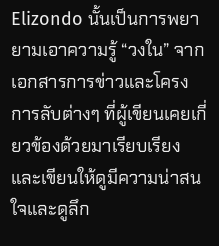Elizondo นั้นเป็นการพยายามเอาความรู้ “วงใน” จากเอกสารการข่าวและโครงการลับต่างๆ ที่ผู้เขียนเคยเกี่ยวข้องด้วยมาเรียบเรียงและเขียนให้ดูมีความน่าสนใจและดูลึก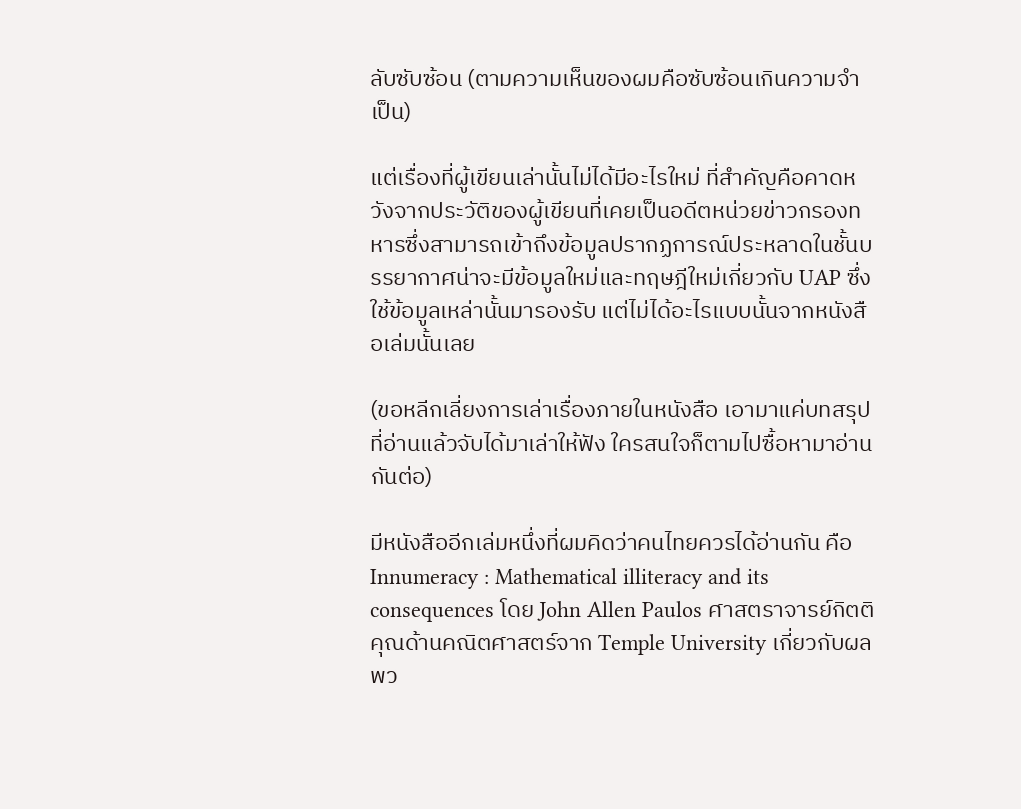ลับซับซ้อน (ตามความเห็นของผมคือซับซ้อนเกินความจำเป็น)

แต่เรื่องที่ผู้เขียนเล่านั้นไม่ได้มีอะไรใหม่ ที่สำคัญคือคาดหวังจากประวัติของผู้เขียนที่เคยเป็นอดีตหน่วยข่าวกรองทหารซึ่งสามารถเข้าถึงข้อมูลปรากฏการณ์ประหลาดในชั้นบรรยากาศน่าจะมีข้อมูลใหม่และทฤษฎีใหม่เกี่ยวกับ UAP ซึ่งใช้ข้อมูลเหล่านั้นมารองรับ แต่ไม่ได้อะไรแบบนั้นจากหนังสือเล่มนั้นเลย

(ขอหลีกเลี่ยงการเล่าเรื่องภายในหนังสือ เอามาแค่บทสรุปที่อ่านแล้วจับได้มาเล่าให้ฟัง ใครสนใจก็ตามไปซื้อหามาอ่านกันต่อ)

มีหนังสืออีกเล่มหนึ่งที่ผมคิดว่าคนไทยควรได้อ่านกัน คือ Innumeracy : Mathematical illiteracy and its consequences โดย John Allen Paulos ศาสตราจารย์กิตติคุณด้านคณิตศาสตร์จาก Temple University เกี่ยวกับผลพว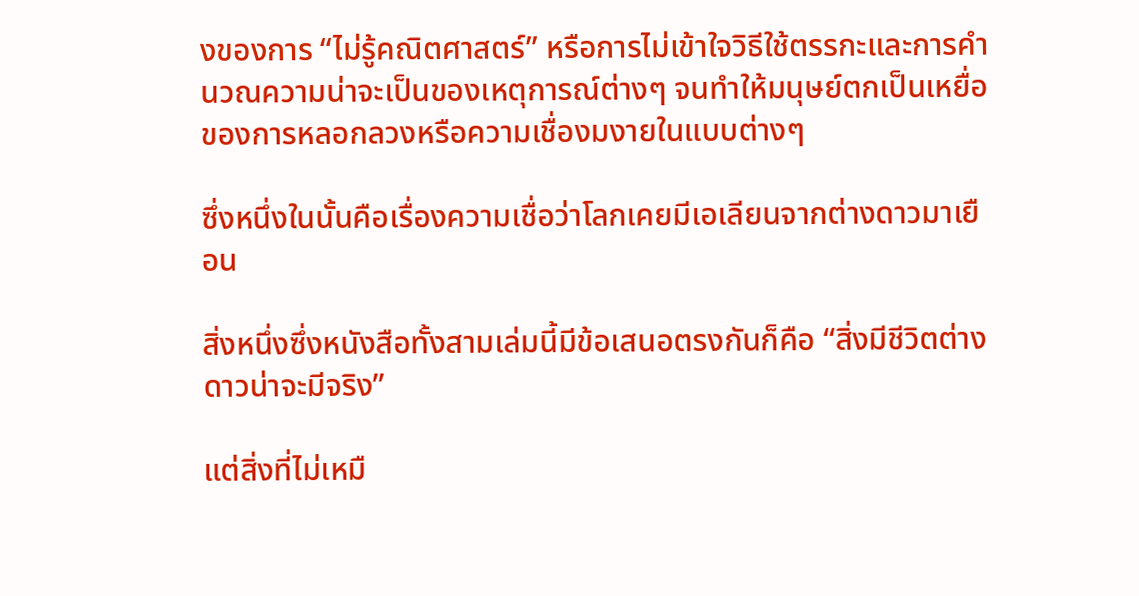งของการ “ไม่รู้คณิตศาสตร์” หรือการไม่เข้าใจวิธีใช้ตรรกะและการคำนวณความน่าจะเป็นของเหตุการณ์ต่างๆ จนทำให้มนุษย์ตกเป็นเหยื่อของการหลอกลวงหรือความเชื่องมงายในแบบต่างๆ

ซึ่งหนึ่งในนั้นคือเรื่องความเชื่อว่าโลกเคยมีเอเลียนจากต่างดาวมาเยือน

สิ่งหนึ่งซึ่งหนังสือทั้งสามเล่มนี้มีข้อเสนอตรงกันก็คือ “สิ่งมีชีวิตต่างดาวน่าจะมีจริง”

แต่สิ่งที่ไม่เหมื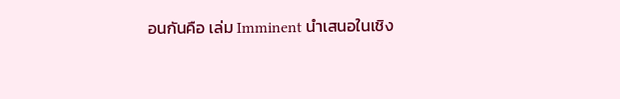อนกันคือ เล่ม Imminent นำเสนอในเชิง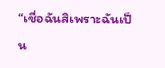“เชื่อฉันสิเพราะฉันเป็น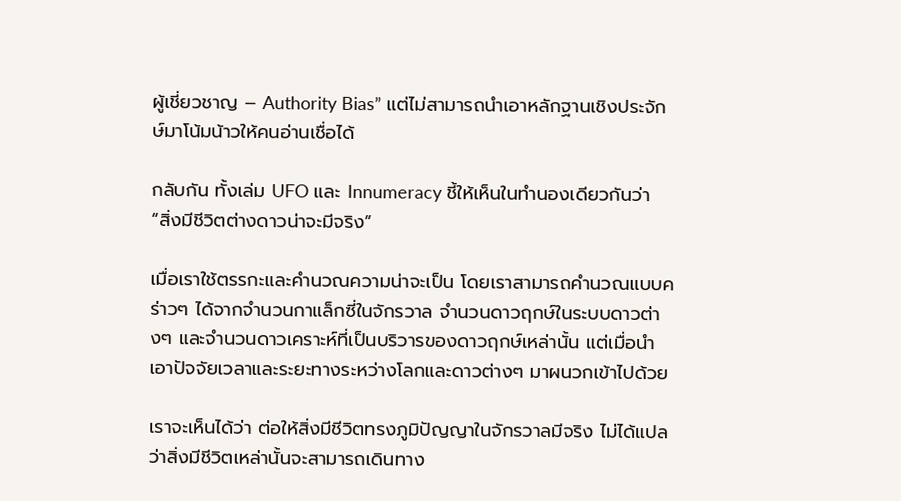ผู้เชี่ยวชาญ – Authority Bias” แต่ไม่สามารถนำเอาหลักฐานเชิงประจักษ์มาโน้มน้าวให้คนอ่านเชื่อได้

กลับกัน ทั้งเล่ม UFO และ Innumeracy ชี้ให้เห็นในทำนองเดียวกันว่า “สิ่งมีชีวิตต่างดาวน่าจะมีจริง”

เมื่อเราใช้ตรรกะและคำนวณความน่าจะเป็น โดยเราสามารถคำนวณแบบคร่าวๆ ได้จากจำนวนกาแล็กซี่ในจักรวาล จำนวนดาวฤกษ์ในระบบดาวต่างๆ และจำนวนดาวเคราะห์ที่เป็นบริวารของดาวฤกษ์เหล่านั้น แต่เมื่อนำเอาปัจจัยเวลาและระยะทางระหว่างโลกและดาวต่างๆ มาผนวกเข้าไปด้วย

เราจะเห็นได้ว่า ต่อให้สิ่งมีชีวิตทรงภูมิปัญญาในจักรวาลมีจริง ไม่ได้แปลว่าสิ่งมีชีวิตเหล่านั้นจะสามารถเดินทาง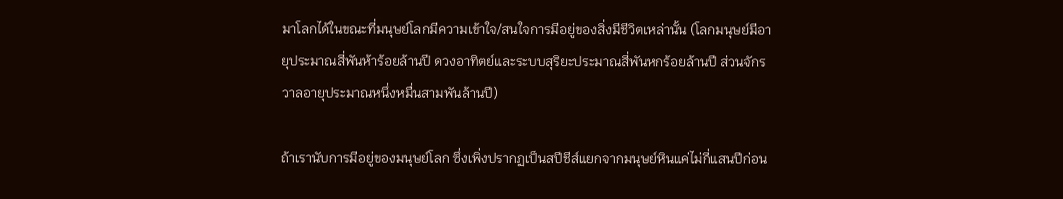มาโลกได้ในขณะที่มนุษย์โลกมีความเข้าใจ/สนใจการมีอยู่ของสิ่งมีชีวิตเหล่านั้น (โลกมนุษย์มีอายุประมาณสี่พันห้าร้อยล้านปี ดวงอาทิตย์และระบบสุริยะประมาณสี่พันหกร้อยล้านปี ส่วนจักรวาลอายุประมาณหนึ่งหมื่นสามพันล้านปี)

ถ้าเรานับการมีอยู่ของมนุษย์โลก ซึ่งเพิ่งปรากฏเป็นสปีชีส์แยกจากมนุษย์หินแค่ไม่กี่แสนปีก่อน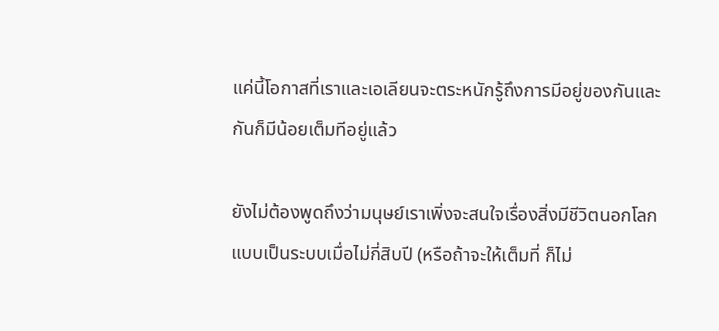แค่นี้โอกาสที่เราและเอเลียนจะตระหนักรู้ถึงการมีอยู่ของกันและกันก็มีน้อยเต็มทีอยู่แล้ว

ยังไม่ต้องพูดถึงว่ามนุษย์เราเพิ่งจะสนใจเรื่องสิ่งมีชีวิตนอกโลกแบบเป็นระบบเมื่อไม่กี่สิบปี (หรือถ้าจะให้เต็มที่ ก็ไม่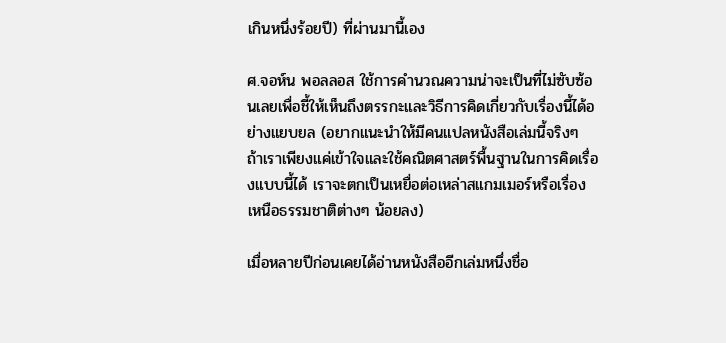เกินหนึ่งร้อยปี) ที่ผ่านมานี้เอง

ศ.จอห์น พอลลอส ใช้การคำนวณความน่าจะเป็นที่ไม่ซับซ้อนเลยเพื่อชี้ให้เห็นถึงตรรกะและวิธีการคิดเกี่ยวกับเรื่องนี้ได้อย่างแยบยล (อยากแนะนำให้มีคนแปลหนังสือเล่มนี้จริงๆ ถ้าเราเพียงแค่เข้าใจและใช้คณิตศาสตร์พื้นฐานในการคิดเรื่องแบบนี้ได้ เราจะตกเป็นเหยื่อต่อเหล่าสแกมเมอร์หรือเรื่องเหนือธรรมชาติต่างๆ น้อยลง)

เมื่อหลายปีก่อนเคยได้อ่านหนังสืออีกเล่มหนึ่งชื่อ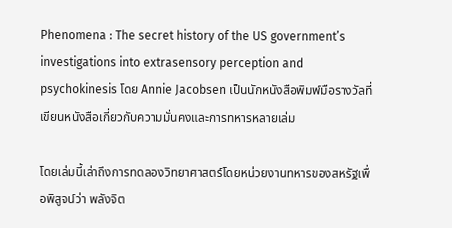Phenomena : The secret history of the US government’s investigations into extrasensory perception and psychokinesis โดย Annie Jacobsen เป็นนักหนังสือพิมพ์มือรางวัลที่เขียนหนังสือเกี่ยวกับความมั่นคงและการทหารหลายเล่ม

โดยเล่มนี้เล่าถึงการทดลองวิทยาศาสตร์โดยหน่วยงานทหารของสหรัฐเพื่อพิสูจน์ว่า พลังจิต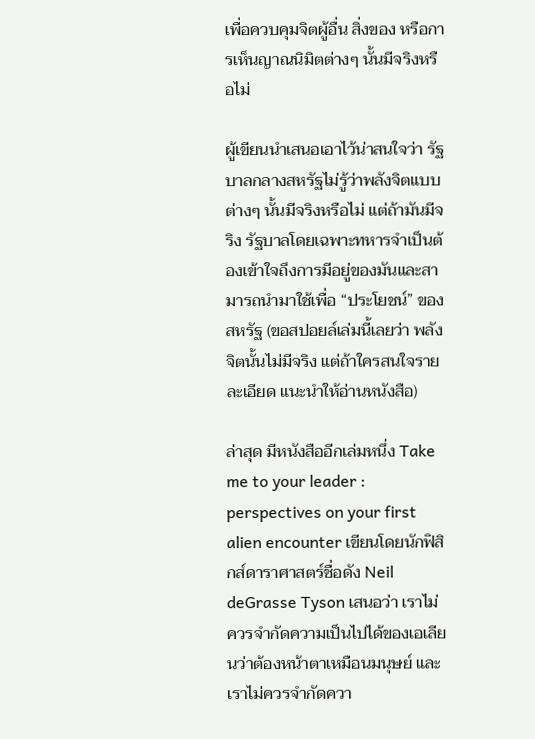เพื่อควบคุมจิตผู้อื่น สิ่งของ หรือการเห็นญาณนิมิตต่างๆ นั้นมีจริงหรือไม่

ผู้เขียนนำเสนอเอาไว้น่าสนใจว่า รัฐบาลกลางสหรัฐไม่รู้ว่าพลังจิตแบบต่างๆ นั้นมีจริงหรือไม่ แต่ถ้ามันมีจริง รัฐบาลโดยเฉพาะทหารจำเป็นต้องเข้าใจถึงการมีอยู่ของมันและสามารถนำมาใช้เพื่อ “ประโยชน์” ของสหรัฐ (ขอสปอยล์เล่มนี้เลยว่า พลังจิตนั้นไม่มีจริง แต่ถ้าใครสนใจรายละเอียด แนะนำให้อ่านหนังสือ)

ล่าสุด มีหนังสืออีกเล่มหนึ่ง Take me to your leader : perspectives on your first alien encounter เขียนโดยนักฟิสิกส์ดาราศาสตร์ชื่อดัง Neil deGrasse Tyson เสนอว่า เราไม่ควรจำกัดความเป็นไปได้ของเอเลียนว่าต้องหน้าตาเหมือนมนุษย์ และเราไม่ควรจำกัดควา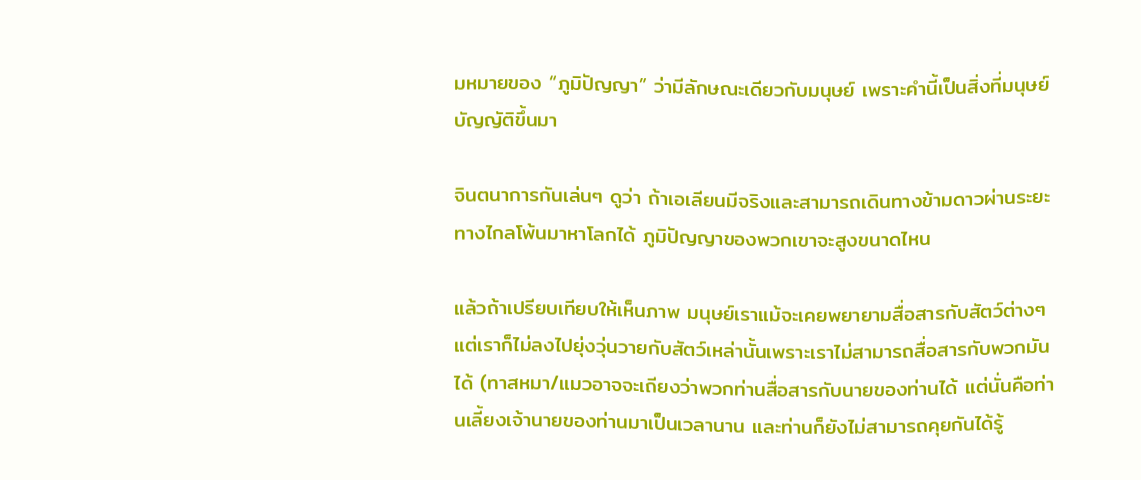มหมายของ “ภูมิปัญญา” ว่ามีลักษณะเดียวกับมนุษย์ เพราะคำนี้เป็นสิ่งที่มนุษย์บัญญัติขึ้นมา

จินตนาการกันเล่นๆ ดูว่า ถ้าเอเลียนมีจริงและสามารถเดินทางข้ามดาวผ่านระยะทางไกลโพ้นมาหาโลกได้ ภูมิปัญญาของพวกเขาจะสูงขนาดไหน

แล้วถ้าเปรียบเทียบให้เห็นภาพ มนุษย์เราแม้จะเคยพยายามสื่อสารกับสัตว์ต่างๆ แต่เราก็ไม่ลงไปยุ่งวุ่นวายกับสัตว์เหล่านั้นเพราะเราไม่สามารถสื่อสารกับพวกมันได้ (ทาสหมา/แมวอาจจะเถียงว่าพวกท่านสื่อสารกับนายของท่านได้ แต่นั่นคือท่านเลี้ยงเจ้านายของท่านมาเป็นเวลานาน และท่านก็ยังไม่สามารถคุยกันได้รู้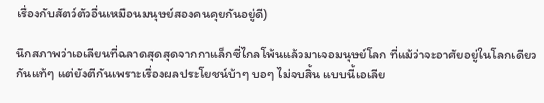เรื่องกับสัตว์ตัวอื่นเหมือนมนุษย์สองคนคุยกันอยู่ดี)

นึกสภาพว่าเอเลียนที่ฉลาดสุดสุดจากกาแล็กซี่ไกลโพ้นแล้วมาเจอมนุษย์โลก ที่แม้ว่าจะอาศัยอยู่ในโลกเดียวกันแท้ๆ แต่ยังตีกันเพราะเรื่องผลประโยชน์บ้าๆ บอๆ ไม่จบสิ้น แบบนี้เอเลีย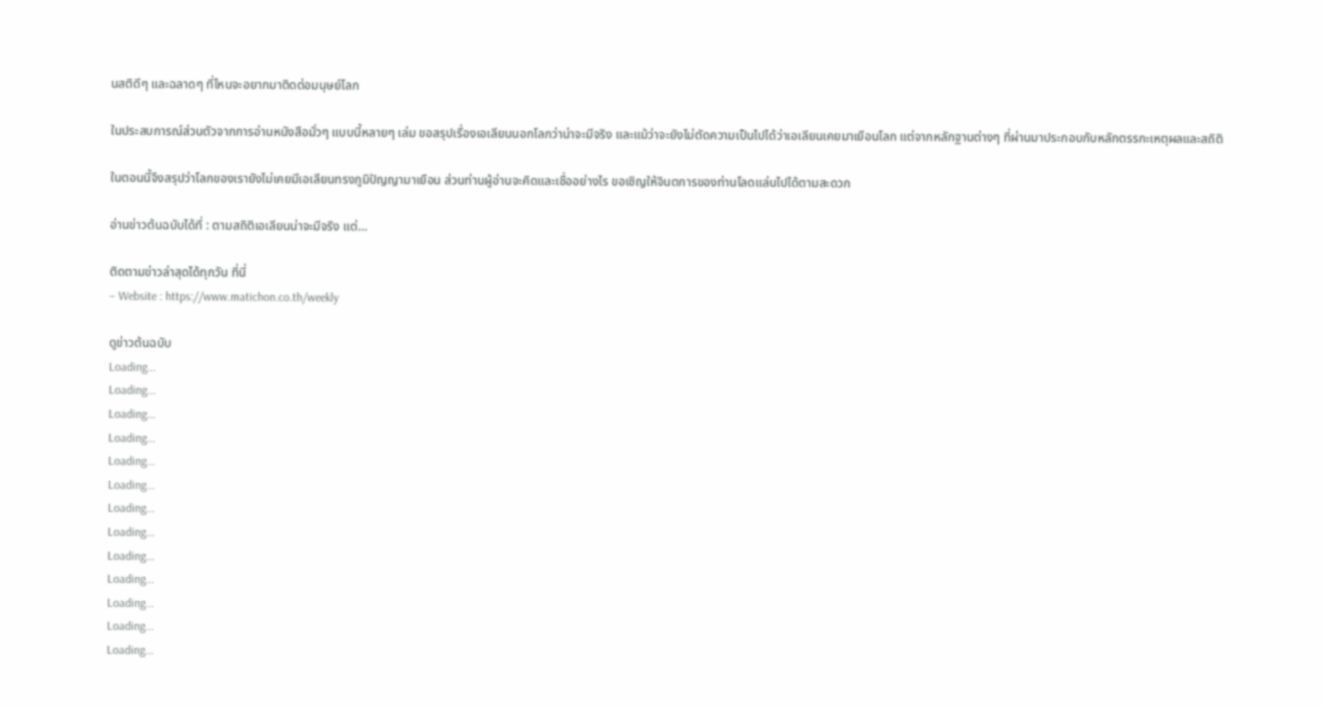นสติดีๆ และฉลาดๆ ที่ไหนจะอยากมาติดต่อมนุษย์โลก

ในประสบการณ์ส่วนตัวจากการอ่านหนังสือมั่วๆ แบบนี้หลายๆ เล่ม ขอสรุปเรื่องเอเลียนนอกโลกว่าน่าจะมีจริง และแม้ว่าจะยังไม่ตัดความเป็นไปได้ว่าเอเลียนเคยมาเยือนโลก แต่จากหลักฐานต่างๆ ที่ผ่านมาประกอบกับหลักตรรกะเหตุผลและสถิติ

ในตอนนี้จึงสรุปว่าโลกของเรายังไม่เคยมีเอเลียนทรงภูมิปัญญามาเยือน ส่วนท่านผู้อ่านจะคิดและเชื่ออย่างไร ขอเชิญให้จินตการของท่านโลดแล่นไปได้ตามสะดวก

อ่านข่าวต้นฉบับได้ที่ : ตามสถิติเอเลียนน่าจะมีจริง แต่…

ติดตามข่าวล่าสุดได้ทุกวัน ที่นี่
– Website : https://www.matichon.co.th/weekly

ดูข่าวต้นฉบับ
Loading...
Loading...
Loading...
Loading...
Loading...
Loading...
Loading...
Loading...
Loading...
Loading...
Loading...
Loading...
Loading...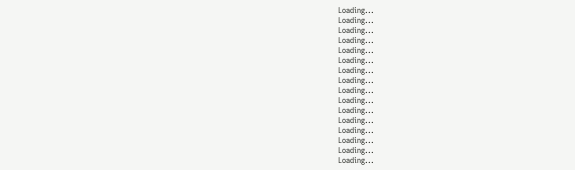Loading...
Loading...
Loading...
Loading...
Loading...
Loading...
Loading...
Loading...
Loading...
Loading...
Loading...
Loading...
Loading...
Loading...
Loading...
Loading...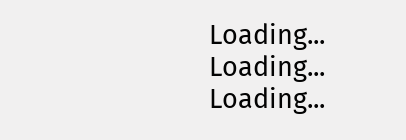Loading...
Loading...
Loading...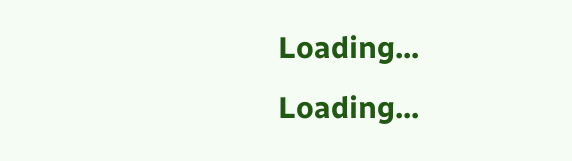Loading...
Loading...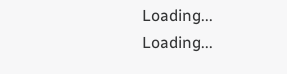Loading...
Loading...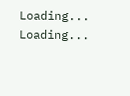Loading...
Loading...